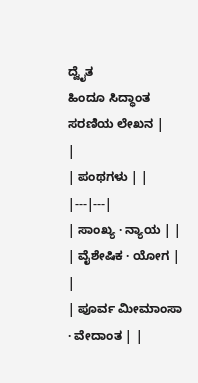ದ್ವೈತ
ಹಿಂದೂ ಸಿದ್ಧಾಂತ ಸರಣಿಯ ಲೇಖನ |
|
| ಪಂಥಗಳು | |
|---|---|
| ಸಾಂಖ್ಯ · ನ್ಯಾಯ | |
| ವೈಶೇಷಿಕ · ಯೋಗ | |
| ಪೂರ್ವ ಮೀಮಾಂಸಾ · ವೇದಾಂತ | |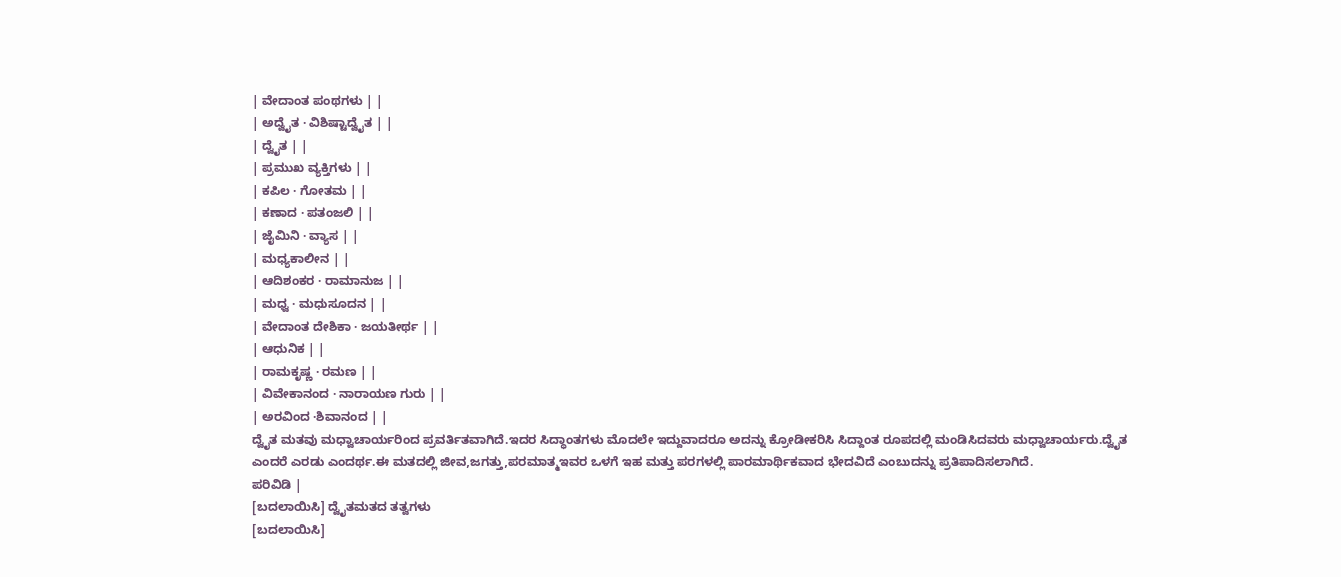| ವೇದಾಂತ ಪಂಥಗಳು | |
| ಅದ್ವೈತ · ವಿಶಿಷ್ಟಾದ್ವೈತ | |
| ದ್ವೈತ | |
| ಪ್ರಮುಖ ವ್ಯಕ್ತಿಗಳು | |
| ಕಪಿಲ · ಗೋತಮ | |
| ಕಣಾದ · ಪತಂಜಲಿ | |
| ಜೈಮಿನಿ · ವ್ಯಾಸ | |
| ಮಧ್ಯಕಾಲೀನ | |
| ಆದಿಶಂಕರ · ರಾಮಾನುಜ | |
| ಮಧ್ವ · ಮಧುಸೂದನ | |
| ವೇದಾಂತ ದೇಶಿಕಾ · ಜಯತೀರ್ಥ | |
| ಆಧುನಿಕ | |
| ರಾಮಕೃಷ್ಣ · ರಮಣ | |
| ವಿವೇಕಾನಂದ · ನಾರಾಯಣ ಗುರು | |
| ಅರವಿಂದ ·ಶಿವಾನಂದ | |
ದ್ವೈತ ಮತವು ಮಧ್ವಾಚಾರ್ಯರಿಂದ ಪ್ರವರ್ತಿತವಾಗಿದೆ.ಇದರ ಸಿದ್ಧಾಂತಗಳು ಮೊದಲೇ ಇದ್ದುವಾದರೂ ಅದನ್ನು ಕ್ರೋಡೀಕರಿಸಿ ಸಿದ್ದಾಂತ ರೂಪದಲ್ಲಿ ಮಂಡಿಸಿದವರು ಮಧ್ವಾಚಾರ್ಯರು.ದ್ವೈತ ಎಂದರೆ ಎರಡು ಎಂದರ್ಥ.ಈ ಮತದಲ್ಲಿ ಜೀವ,ಜಗತ್ತು,ಪರಮಾತ್ಮಇವರ ಒಳಗೆ ಇಹ ಮತ್ತು ಪರಗಳಲ್ಲಿ ಪಾರಮಾರ್ಥಿಕವಾದ ಭೇದವಿದೆ ಎಂಬುದನ್ನು ಪ್ರತಿಪಾದಿಸಲಾಗಿದೆ.
ಪರಿವಿಡಿ |
[ಬದಲಾಯಿಸಿ] ದ್ವೈತಮತದ ತತ್ವಗಳು
[ಬದಲಾಯಿಸಿ]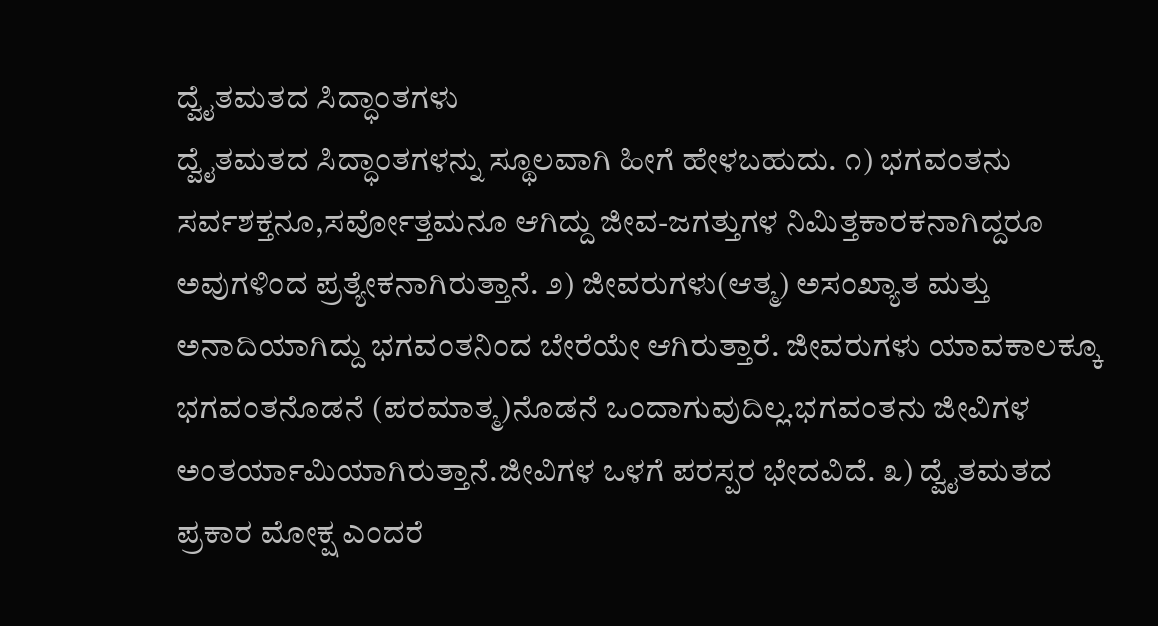ದ್ವೈತಮತದ ಸಿದ್ಧಾಂತಗಳು
ದ್ವೈತಮತದ ಸಿದ್ಧಾಂತಗಳನ್ನು ಸ್ಥೂಲವಾಗಿ ಹೀಗೆ ಹೇಳಬಹುದು. ೧) ಭಗವಂತನು ಸರ್ವಶಕ್ತನೂ,ಸರ್ವೋತ್ತಮನೂ ಆಗಿದ್ದು ಜೀವ-ಜಗತ್ತುಗಳ ನಿಮಿತ್ತಕಾರಕನಾಗಿದ್ದರೂ ಅವುಗಳಿಂದ ಪ್ರತ್ಯೇಕನಾಗಿರುತ್ತಾನೆ. ೨) ಜೀವರುಗಳು(ಆತ್ಮ) ಅಸಂಖ್ಯಾತ ಮತ್ತು ಅನಾದಿಯಾಗಿದ್ದು ಭಗವಂತನಿಂದ ಬೇರೆಯೇ ಆಗಿರುತ್ತಾರೆ. ಜೀವರುಗಳು ಯಾವಕಾಲಕ್ಕೂ ಭಗವಂತನೊಡನೆ (ಪರಮಾತ್ಮ)ನೊಡನೆ ಒಂದಾಗುವುದಿಲ್ಲ.ಭಗವಂತನು ಜೀವಿಗಳ ಅಂತರ್ಯಾಮಿಯಾಗಿರುತ್ತಾನೆ.ಜೀವಿಗಳ ಒಳಗೆ ಪರಸ್ಪರ ಭೇದವಿದೆ. ೩) ದ್ವೈತಮತದ ಪ್ರಕಾರ ಮೋಕ್ಷ ಎಂದರೆ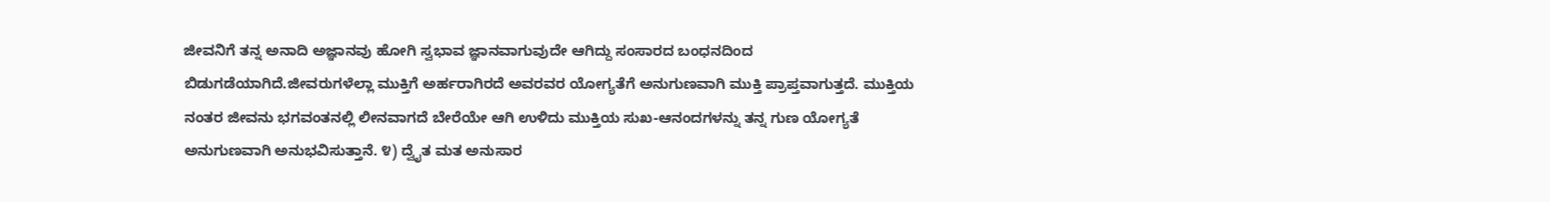ಜೀವನಿಗೆ ತನ್ನ ಅನಾದಿ ಅಜ್ಞಾನವು ಹೋಗಿ ಸ್ವಭಾವ ಜ್ಞಾನವಾಗುವುದೇ ಆಗಿದ್ದು ಸಂಸಾರದ ಬಂಧನದಿಂದ ಬಿಡುಗಡೆಯಾಗಿದೆ.ಜೀವರುಗಳೆಲ್ಲಾ ಮುಕ್ತಿಗೆ ಅರ್ಹರಾಗಿರದೆ ಅವರವರ ಯೋಗ್ಯತೆಗೆ ಅನುಗುಣವಾಗಿ ಮುಕ್ತಿ ಪ್ರಾಪ್ತವಾಗುತ್ತದೆ. ಮುಕ್ತಿಯ ನಂತರ ಜೀವನು ಭಗವಂತನಲ್ಲಿ ಲೀನವಾಗದೆ ಬೇರೆಯೇ ಆಗಿ ಉಳಿದು ಮುಕ್ತಿಯ ಸುಖ-ಆನಂದಗಳನ್ನು ತನ್ನ ಗುಣ ಯೋಗ್ಯತೆ ಅನುಗುಣವಾಗಿ ಅನುಭವಿಸುತ್ತಾನೆ. ೪) ದ್ವೈತ ಮತ ಅನುಸಾರ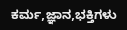ಕರ್ಮ,ಜ್ಞಾನ,ಭಕ್ತಿಗಳು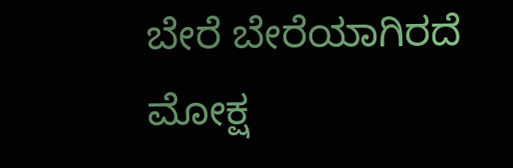ಬೇರೆ ಬೇರೆಯಾಗಿರದೆ ಮೋಕ್ಷ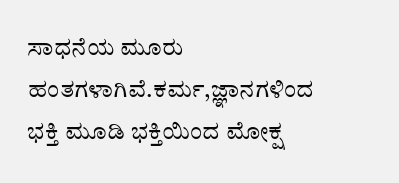ಸಾಧನೆಯ ಮೂರು ಹಂತಗಳಾಗಿವೆ.ಕರ್ಮ,ಜ್ಞಾನಗಳಿಂದ ಭಕ್ತಿ ಮೂಡಿ ಭಕ್ತಿಯಿಂದ ಮೋಕ್ಷ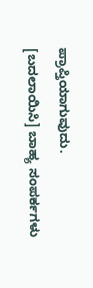ಪ್ರಾಪ್ತಿಯಾಗುವುದು.
[ಬದಲಾಯಿಸಿ] ಬಾಹ್ಯ ಸಂಪರ್ಕಗಳು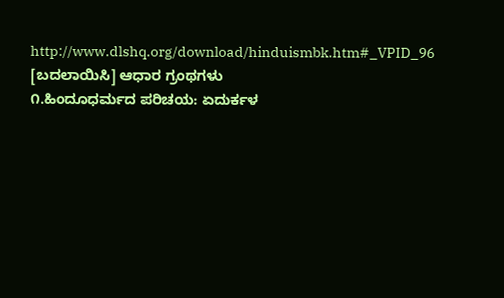http://www.dlshq.org/download/hinduismbk.htm#_VPID_96
[ಬದಲಾಯಿಸಿ] ಆಧಾರ ಗ್ರಂಥಗಳು
೧.ಹಿಂದೂಧರ್ಮದ ಪರಿಚಯ: ಏದುರ್ಕಳ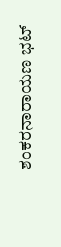ಶಂಕರನಾರಾಯಣ ಭಟ್